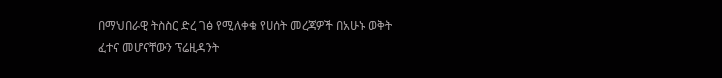በማህበራዊ ትስስር ድረ ገፅ የሚለቀቁ የሀሰት መረጃዎች በአሁኑ ወቅት ፈተና መሆናቸውን ፕሬዚዳንት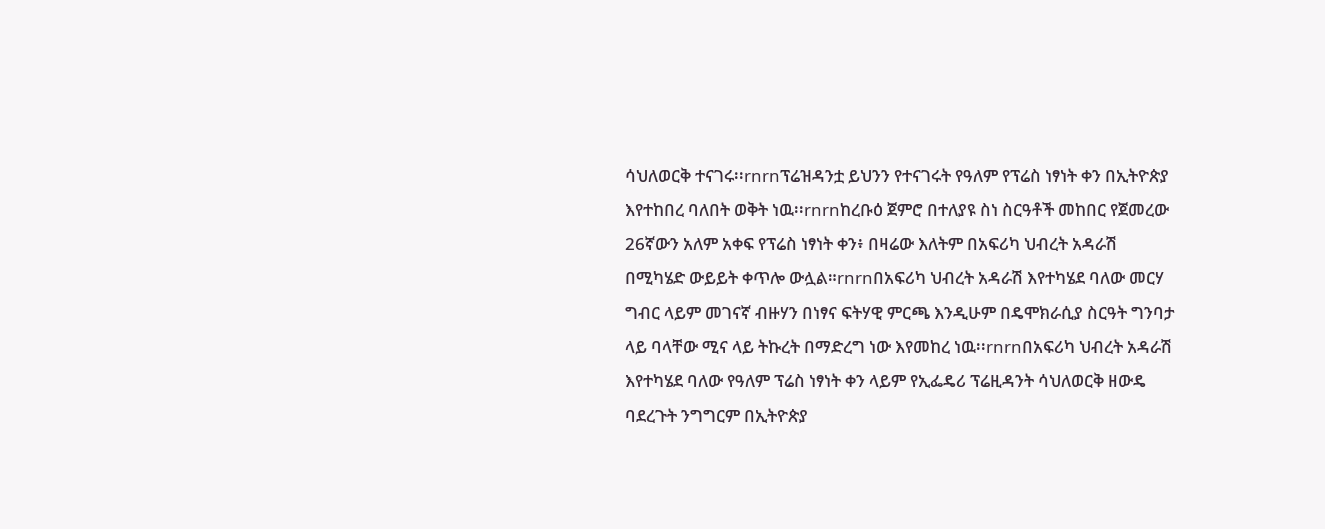ሳህለወርቅ ተናገሩ፡፡rnrnፕሬዝዳንቷ ይህንን የተናገሩት የዓለም የፕሬስ ነፃነት ቀን በኢትዮጵያ እየተከበረ ባለበት ወቅት ነዉ፡፡rnrnከረቡዕ ጀምሮ በተለያዩ ስነ ስርዓቶች መከበር የጀመረው 26ኛውን አለም አቀፍ የፕሬስ ነፃነት ቀን፥ በዛሬው እለትም በአፍሪካ ህብረት አዳራሽ በሚካሄድ ውይይት ቀጥሎ ውሏል።rnrnበአፍሪካ ህብረት አዳራሽ እየተካሄደ ባለው መርሃ ግብር ላይም መገናኛ ብዙሃን በነፃና ፍትሃዊ ምርጫ እንዲሁም በዴሞክራሲያ ስርዓት ግንባታ ላይ ባላቸው ሚና ላይ ትኩረት በማድረግ ነው እየመከረ ነዉ፡፡rnrnበአፍሪካ ህብረት አዳራሽ እየተካሄደ ባለው የዓለም ፕሬስ ነፃነት ቀን ላይም የኢፌዴሪ ፕሬዚዳንት ሳህለወርቅ ዘውዴ ባደረጉት ንግግርም በኢትዮጵያ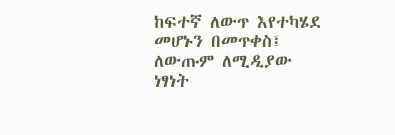ከፍተኛ ለውጥ እየተካሄደ መሆኑን በመጥቀስ፤ ለውጡም ለሚዲያው ነፃነት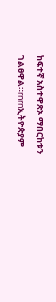ከፍተኛ አስተዋጽኦ ማበርከቱን ገልፀዋል።rnrnኢትዮጵያም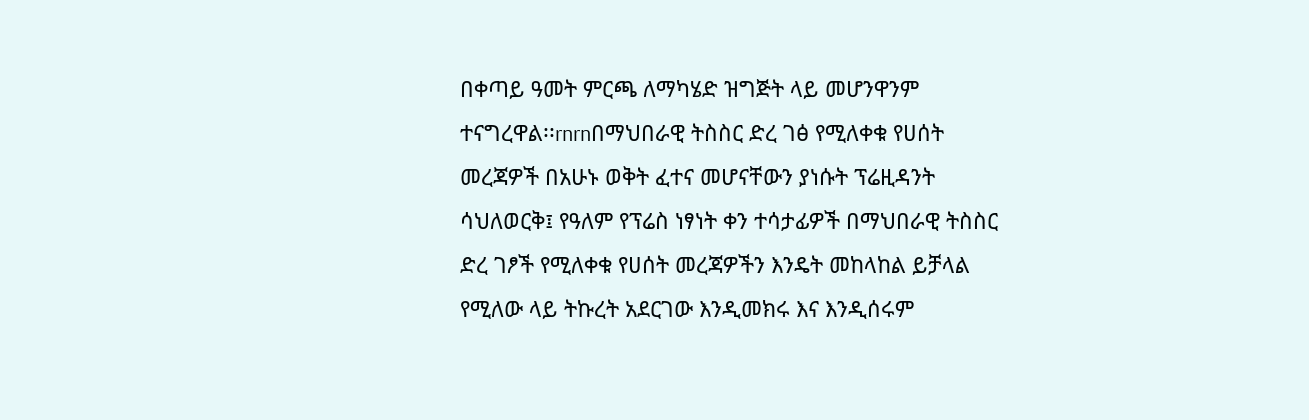በቀጣይ ዓመት ምርጫ ለማካሄድ ዝግጅት ላይ መሆንዋንም ተናግረዋል፡፡rnrnበማህበራዊ ትስስር ድረ ገፅ የሚለቀቁ የሀሰት መረጃዎች በአሁኑ ወቅት ፈተና መሆናቸውን ያነሱት ፕሬዚዳንት ሳህለወርቅ፤ የዓለም የፕሬስ ነፃነት ቀን ተሳታፊዎች በማህበራዊ ትስስር ድረ ገፆች የሚለቀቁ የሀሰት መረጃዎችን እንዴት መከላከል ይቻላል የሚለው ላይ ትኩረት አደርገው እንዲመክሩ እና እንዲሰሩም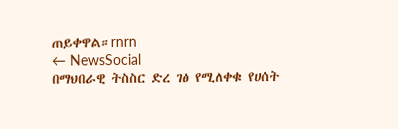ጠይቀዋል።rnrn
← NewsSocial
በማህበራዊ ትስስር ድረ ገፅ የሚለቀቁ የሀሰት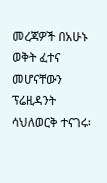መረጃዎች በአሁኑ ወቅት ፈተና መሆናቸውን ፕሬዚዳንት ሳህለወርቅ ተናገሩ፡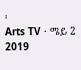፡
Arts TV · ሜይ 2 2019